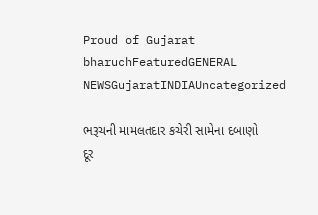Proud of Gujarat
bharuchFeaturedGENERAL NEWSGujaratINDIAUncategorized

ભરૂચની મામલતદાર કચેરી સામેના દબાણો દૂર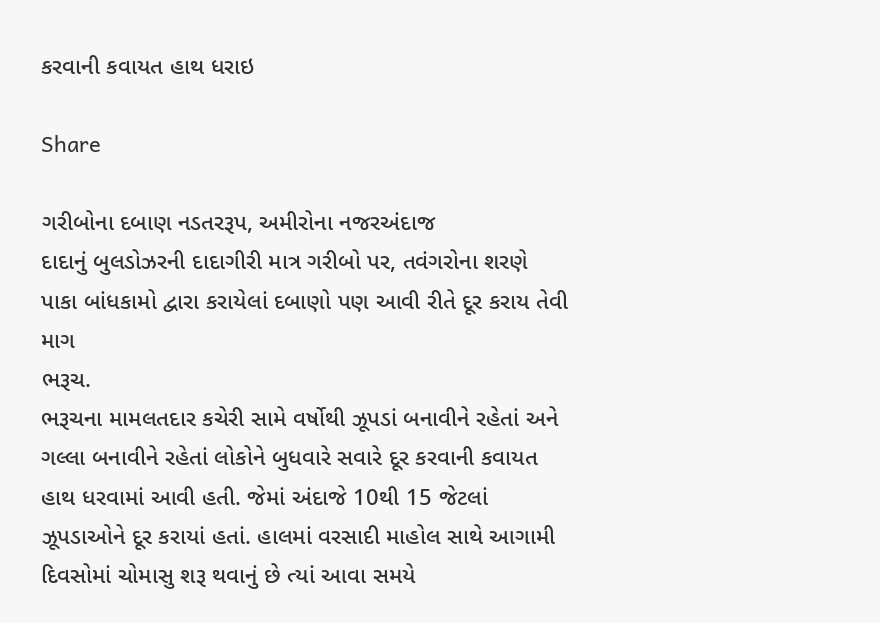કરવાની કવાયત હાથ ધરાઇ

Share

ગરીબોના દબાણ નડતરરૂપ, અમીરોના નજરઅંદાજ
દાદાનું બુલડોઝરની દાદાગીરી માત્ર ગરીબો પર, તવંગરોના શરણે
પાકા બાંધકામો દ્વારા કરાયેલાં દબાણો પણ આવી રીતે દૂર કરાય તેવી માગ
ભરૂચ.
ભરૂચના મામલતદાર કચેરી સામે વર્ષોથી ઝૂપડાં બનાવીને રહેતાં અને ગલ્લા બનાવીને રહેતાં લોકોને બુધવારે સવારે દૂર કરવાની કવાયત હાથ ધરવામાં આવી હતી. જેમાં અંદાજે 10થી 15 જેટલાં ઝૂપડાઓને દૂર કરાયાં હતાં. હાલમાં વરસાદી માહોલ સાથે આગામી દિવસોમાં ચોમાસુ શરૂ થવાનું છે ત્યાં આવા સમયે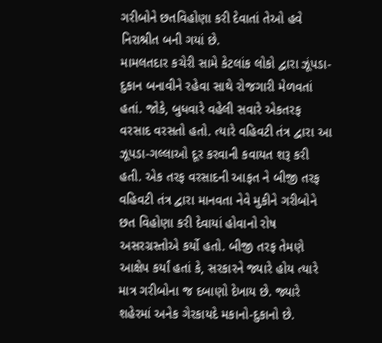ગરીબોને છતવિહોણા કરી દેવાતાં તેઓ હવે નિરાશ્રીત બની ગયાં છે.
મામલતદાર કચેરી સામે કેટલાંક લોકો દ્વારા ઝૂંપડા-દુકાન બનાવીને રહેવા સાથે રોજગારી મેળવતાં હતાં. જોકે, બુધવારે વહેલી સવારે એકતરફ વરસાદ વરસતો હતો. ત્યારે વહિવટી તંત્ર દ્વારા આ ઝૂપડા-ગલ્લાઓ દૂર કરવાની કવાયત શરૂ કરી હતી. એક તરફ વરસાદની આફત ને બીજી તરફ વહિવટી તંત્ર દ્વારા માનવતા નેવે મુકીને ગરીબોને છત વિહોણા કરી દેવાયાં હોવાનો રોષ અસરગ્રસ્તોએ કર્યો હતો. બીજી તરફ તેમણે આક્ષેપ કર્યાં હતાં કે, સરકારને જ્યારે હોય ત્યારે માત્ર ગરીબોના જ દબાણો દેખાય છે. જ્યારે શહેરમાં અનેક ગેરકાયદે મકાનો-દુકાનો છે.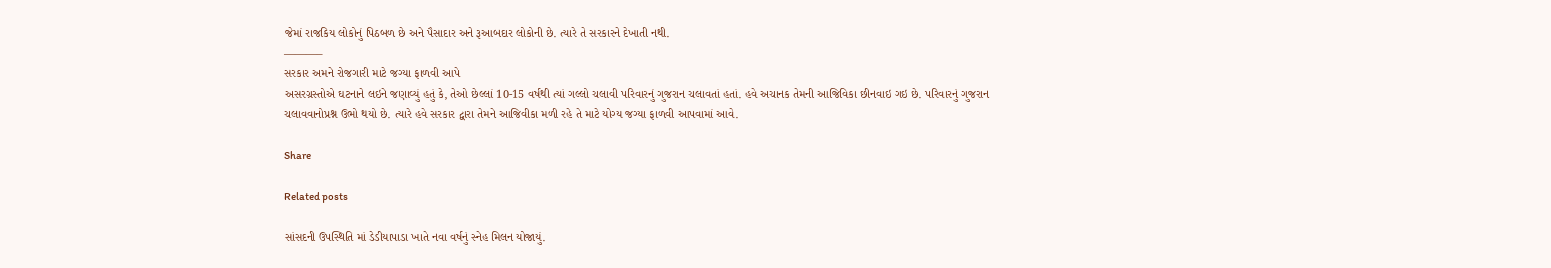જેમાં રાજકિય લોકોનું પિઠબળ છે અને પૈસાદાર અને રૂઆબદાર લોકોની છે. ત્યારે તે સરકારને દેખાતી નથી.
———–
સરકાર અમને રોજગારી માટે જગ્યા ફાળવી આપે
અસરગ્રસ્તોએ ઘટનાને લઇને જણાવ્યું હતું કે, તેઓ છેલ્લાં 10-15 વર્ષથી ત્યાં ગલ્લો ચલાવી પરિવારનું ગુજરાન ચલાવતાં હતાં. હવે અચાનક તેમની આજિવિકા છીનવાઇ ગઇ છે. પરિવારનું ગુજરાન ચલાવવાનોપ્રશ્ન ઉભો થયો છે. ત્યારે હવે સરકાર દ્વારા તેમને આજિવીકા મળી રહે તે માટે યોગ્ય જગ્યા ફાળવી આપવામાં આવે.

Share

Related posts

સાંસદની ઉપસ્થિતિ માં ડેડીયાપાડા ખાતે નવા વર્ષનું સ્નેહ મિલન યોજાયું.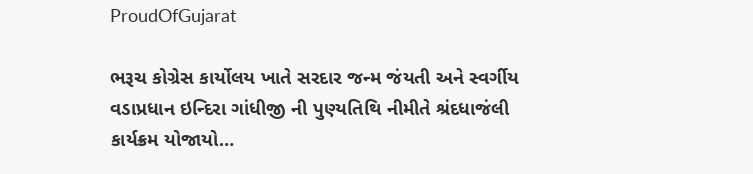ProudOfGujarat

ભરૂચ કોગ્રેસ કાર્યોલય ખાતે સરદાર જન્મ જંયતી અને સ્વર્ગીય વડાપ્રધાન ઇન્દિરા ગાંધીજી ની પુણ્યતિથિ નીમીતે શ્રંદધાજંલી કાર્યક્રમ યોજાયો…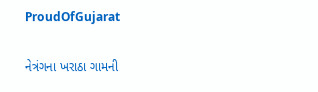ProudOfGujarat

નેત્રંગના ખરાઠા ગામની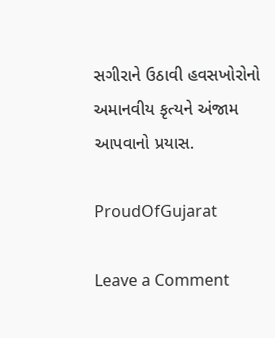સગીરાને ઉઠાવી હવસખોરોનો અમાનવીય કૃત્યને અંજામ આપવાનો પ્રયાસ.

ProudOfGujarat

Leave a Comment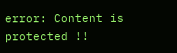error: Content is protected !!